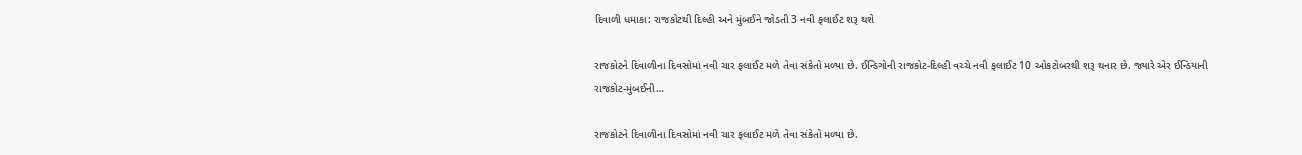દિવાળી ધમાકા: રાજકોટથી દિલ્હી અને મુંબઈને જોડતી 3 નવી ફલાઈટ શરૂ થશે

રાજકોટને દિવાળીના દિવસોમાં નવી ચાર ફલાઈટ મળે તેવા સંકેતો મળ્યા છે. ઈન્ડિગોની રાજકોટ-દિલ્હી વચ્ચે નવી ફલાઈટ 10 ઓકટોબરથી શરૂ થનાર છે. જ્યારે એર ઈન્ડિયાની રાજકોટ-મુંબઈની…

રાજકોટને દિવાળીના દિવસોમાં નવી ચાર ફલાઈટ મળે તેવા સંકેતો મળ્યા છે.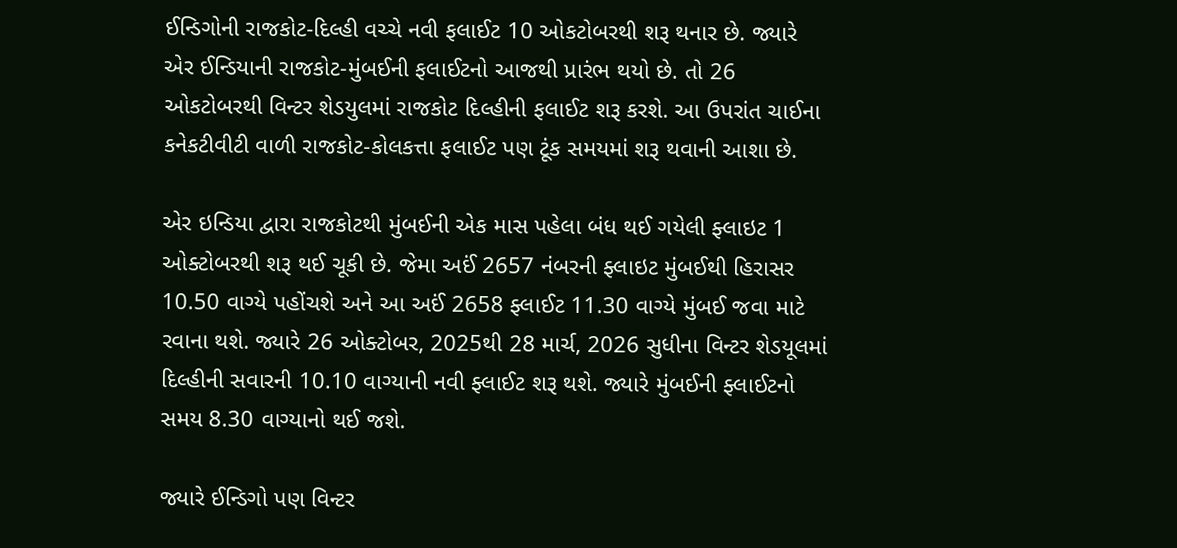ઈન્ડિગોની રાજકોટ-દિલ્હી વચ્ચે નવી ફલાઈટ 10 ઓકટોબરથી શરૂ થનાર છે. જ્યારે એર ઈન્ડિયાની રાજકોટ-મુંબઈની ફલાઈટનો આજથી પ્રારંભ થયો છે. તો 26 ઓકટોબરથી વિન્ટર શેડયુલમાં રાજકોટ દિલ્હીની ફલાઈટ શરૂ કરશે. આ ઉપરાંત ચાઈના કનેકટીવીટી વાળી રાજકોટ-કોલકત્તા ફલાઈટ પણ ટૂંક સમયમાં શરૂ થવાની આશા છે.

એર ઇન્ડિયા દ્વારા રાજકોટથી મુંબઈની એક માસ પહેલા બંધ થઈ ગયેલી ફ્લાઇટ 1 ઓક્ટોબરથી શરૂ થઈ ચૂકી છે. જેમા અઈં 2657 નંબરની ફ્લાઇટ મુંબઈથી હિરાસર 10.50 વાગ્યે પહોંચશે અને આ અઈં 2658 ફ્લાઈટ 11.30 વાગ્યે મુંબઈ જવા માટે રવાના થશે. જ્યારે 26 ઓક્ટોબર, 2025થી 28 માર્ચ, 2026 સુધીના વિન્ટર શેડયૂલમાં દિલ્હીની સવારની 10.10 વાગ્યાની નવી ફ્લાઈટ શરૂ થશે. જ્યારે મુંબઈની ફ્લાઈટનો સમય 8.30 વાગ્યાનો થઈ જશે.

જ્યારે ઈન્ડિગો પણ વિન્ટર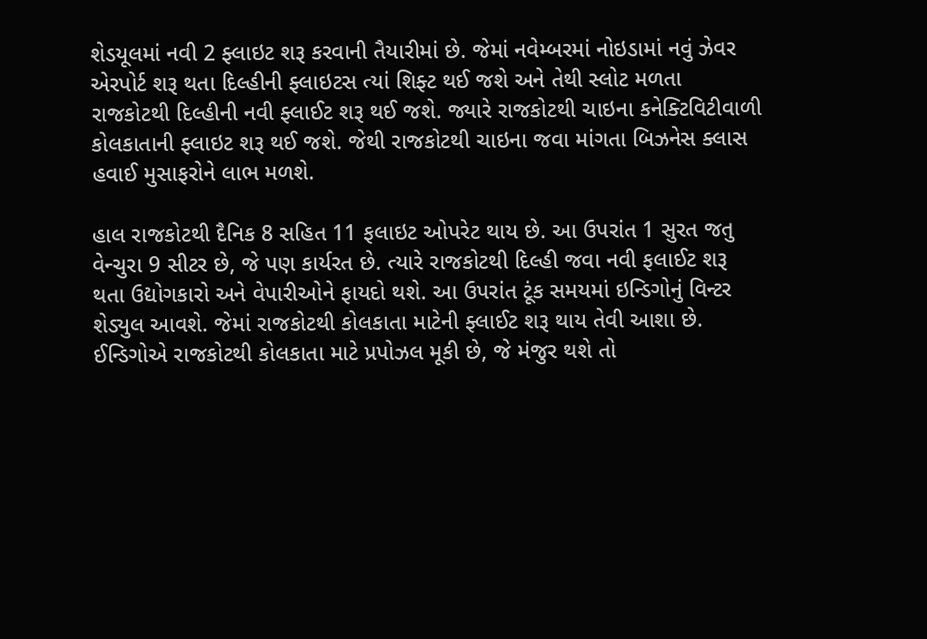શેડયૂલમાં નવી 2 ફ્લાઇટ શરૂ કરવાની તૈયારીમાં છે. જેમાં નવેમ્બરમાં નોઇડામાં નવું ઝેવર એરપોર્ટ શરૂ થતા દિલ્હીની ફ્લાઇટસ ત્યાં શિફ્ટ થઈ જશે અને તેથી સ્લોટ મળતા રાજકોટથી દિલ્હીની નવી ફ્લાઈટ શરૂ થઈ જશે. જ્યારે રાજકોટથી ચાઇના કનેક્ટિવિટીવાળી કોલકાતાની ફ્લાઇટ શરૂ થઈ જશે. જેથી રાજકોટથી ચાઇના જવા માંગતા બિઝનેસ ક્લાસ હવાઈ મુસાફરોને લાભ મળશે.

હાલ રાજકોટથી દૈનિક 8 સહિત 11 ફલાઇટ ઓપરેટ થાય છે. આ ઉપરાંત 1 સુરત જતુ વેન્ચુરા 9 સીટર છે, જે પણ કાર્યરત છે. ત્યારે રાજકોટથી દિલ્હી જવા નવી ફલાઈટ શરૂ થતા ઉદ્યોગકારો અને વેપારીઓને ફાયદો થશે. આ ઉપરાંત ટૂંક સમયમાં ઇન્ડિગોનું વિન્ટર શેડ્યુલ આવશે. જેમાં રાજકોટથી કોલકાતા માટેની ફ્લાઈટ શરૂ થાય તેવી આશા છે. ઈન્ડિગોએ રાજકોટથી કોલકાતા માટે પ્રપોઝલ મૂકી છે, જે મંજુર થશે તો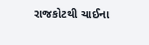રાજકોટથી ચાઈના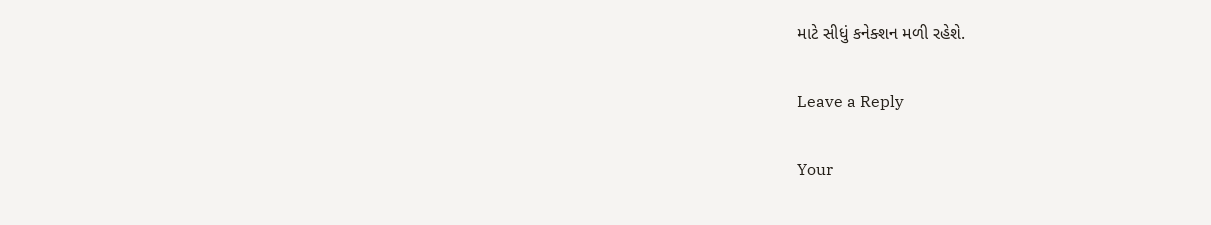માટે સીધું કનેક્શન મળી રહેશે.

Leave a Reply

Your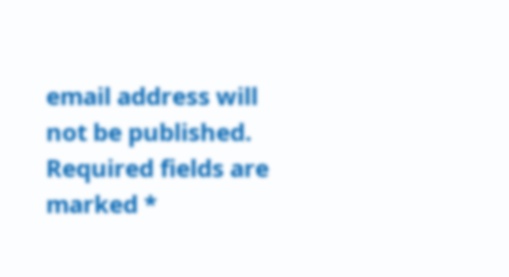email address will not be published. Required fields are marked *